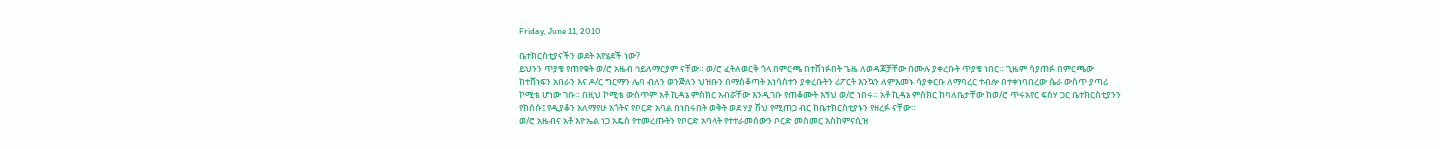Friday, June 11, 2010

ቤተክርስቲያናችን ወደት እየሄደች ነው?
ይህንን ጥያቄ የጠየቁት ወ/ሮ አዜብ ኅይለማርያም ናቸው። ወ/ሮ ፈትለወርቅ ጎላ በምርጫ በተሸነፉበት ጌዜ ለወዳጆቻቸው በሙሉ ያቀረቡት ጥያቄ ነበር። ጊዜም ሳያጠፉ በምርጫው ከተሸነፍን አበራን እና ዶ/ር ግርማን ሌባ ብለን ወንጅለን ህዝቡን በማስቆጣት አነሳስተን ያቀረቡትን ሪፖርት እንኳን ለምእመኑ ሳያቀርቡ ለማባረር ተብሎ በተቀነባበረው ሴራ ውስጥ ያጣሪ ኮሚቴ ሆነው ገቡ። በዚህ ኮሚቴ ውስጥም አቶ ኪዳኔ ምስክር አብሯቸው እንዲገቡ የጠቆሙት እኝህ ወ/ሮ ነበሩ። አቶ ኪዳኔ ምስክር ከባለቤታቸው ከወ/ሮ ጥሩአየር ፍስሃ ጋር ቤተክርስቲያንን የከሰሱ፤ የዲያቆን አለማየሁ አጎትና የቦርድ አባል በነበሩበት ወቅት ወደ ሃያ ሽህ የሚጠጋ ብር ከቤተክርስቲያኑን የዘረፉ ናቸው።
ወ/ሮ አዜብና አቶ እዮኤል ነጋ አዴስ የተመረጡትን የቦርድ አባላት የተተራመሰውን ቦርድ መስመር እስከምናሲዝ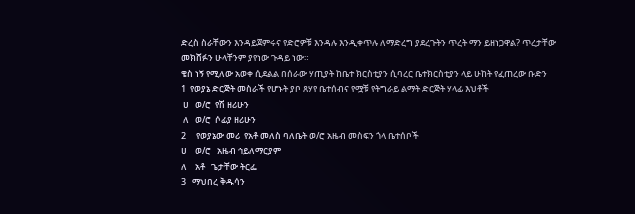ድረስ ስራቸውን እንዳይጀምሩና የድሮዎቹ እንዳሉ እንዲቀጥሉ ለማድረግ ያደረጉትን ጥረት ማን ይዘነጋዋል? ጥረታቸው መክሸፉን ሁላቸንም ያየነው ጉዳይ ነው።
ቄስ ነኝ የሚለው አወቀ ሲደልል በሰራው ሃጢያት ከቤተ ክርስቲያን ሲባረር ቤተክርስቲያን ላይ ሁከት የፈጠረው ቡድን
1  የወያኔ ድርጅት መስራች የሆኑት ያቦ ጸሃየ ቤተሰብና የሟቹ የትግራይ ልማት ድርጅት ሃላፊ እህቶች
 ሀ   ወ/ሮ  የሽ ዘሪሁን
 ለ   ወ/ሮ  ሶፊያ ዘሪሁን
2     የወያኔው መሪ  የአቶ መለስ ባለቤት ወ/ሮ አዜብ መስፍን ጎላ ቤተሰቦች
ሀ    ወ/ሮ   አዜብ ኅይለማርያም
ለ    አቶ   ጌታቸው ትርፌ
3   ማህበረ ቅዱሳን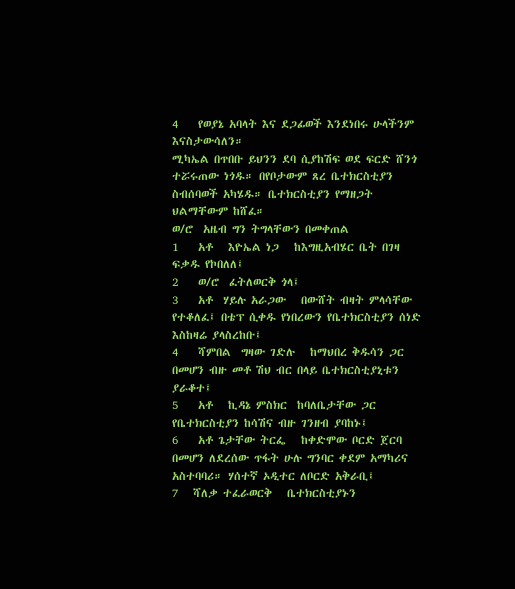4    የወያኔ አባላት እና ደጋፊወች እንደነበሩ ሁላችንም እናስታውሳለን።
ሚካኤል በጥበቡ ይህንን ደባ ሲያከሽፍ ወደ ፍርድ ሸንጎ ተሯሩጠው ነጎዱ። በየቦታውም ጸረ ቤተክርስቲያን ስብሰባወች አካሄዱ። ቤተክርስቲያን የማዘጋት ህልማቸውም ከሸፈ።
ወ/ሮ  አዜብ ግን ትግላቸውን በመቀጠል
1    አቶ   እዮኤል ነጋ   ከእግዚአብሄር ቤት በገዛ ፍቃዱ የኮበለለ፤
2    ወ/ሮ  ፈትለወርቅ ጎላ፤
3    አቶ  ሃይሉ አራጋው   በውሸት ብዛት ምላሳቸው የተቆለፈ፤ በቴፕ ሲቀዱ የነበረውን የቤተክርስቲያን ሰነድ እስከዛሬ ያላስረከቡ፤
4    ሻምበል  ግዛው ገድሉ   ከማህበረ ቅዱሳን ጋር በመሆን ብዙ መቶ ሽህ ብር በላይ ቤተክርስቲያኒቱን ያራቆተ፤
5    አቶ   ኪዳኔ ምስክር  ከባለቤታቸው ጋር የቤተክርስቲያን ከሳሽና ብዙ ገንዘብ ያባከኑ፤
6    አቶ ጌታቸው ትርፌ   ከቀድሞው ቦርድ ጀርባ በመሆን ለደረሰው ጥፋት ሁሉ ግንባር ቀደም አማካሪና አስተባባሪ። ሃሰተኛ ኦዲተር ለቦርድ አቅራቢ፤
7   ሻለቃ ተፈራወርቅ   ቤተክርስቲያኑን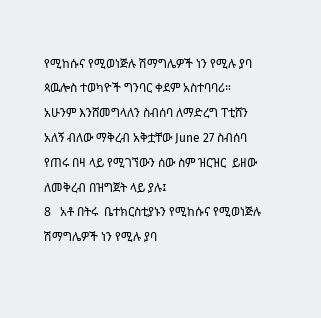የሚከሱና የሚወነጅሉ ሽማግሌዎች ነን የሚሉ ያባ ጳዉሎስ ተወካዮች ግንባር ቀደም አስተባባሪ። አሁንም እንሸመግላለን ስብሰባ ለማድረግ ፐቲሸን አለኝ ብለው ማቅረብ አቅቷቸው June 27 ስብሰባ የጠሩ በዛ ላይ የሚገኘውን ሰው ስም ዝርዝር  ይዘው ለመቅረብ በዝግጀት ላይ ያሉ፤
8   አቶ በትሩ  ቤተክርስቲያኑን የሚከሱና የሚወነጅሉ ሽማግሌዎች ነን የሚሉ ያባ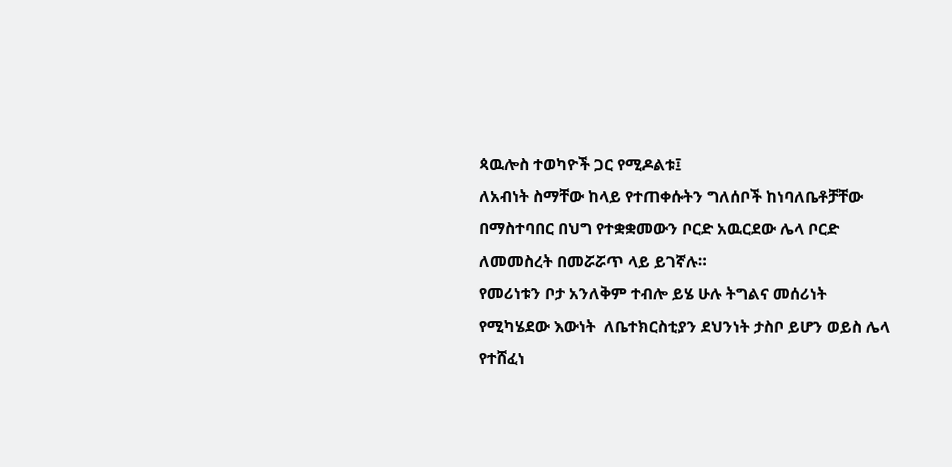ጳዉሎስ ተወካዮች ጋር የሚዶልቱ፤
ለአብነት ስማቸው ከላይ የተጠቀሱትን ግለሰቦች ከነባለቤቶቻቸው በማስተባበር በህግ የተቋቋመውን ቦርድ አዉርደው ሌላ ቦርድ ለመመስረት በመሯሯጥ ላይ ይገኛሉ።
የመሪነቱን ቦታ አንለቅም ተብሎ ይሄ ሁሉ ትግልና መሰሪነት የሚካሄደው እውነት  ለቤተክርስቲያን ደህንነት ታስቦ ይሆን ወይስ ሌላ የተሸፈነ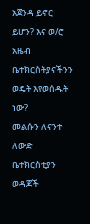አጀንዳ ይኖር ይሆን? እና ወ/ሮ አዜብ ቤተክርስትያናችንን ወዴት እየወሰዱት ነው?
መልሱን ለናንተ ለውድ ቤተክርስቲያን ወዳጆች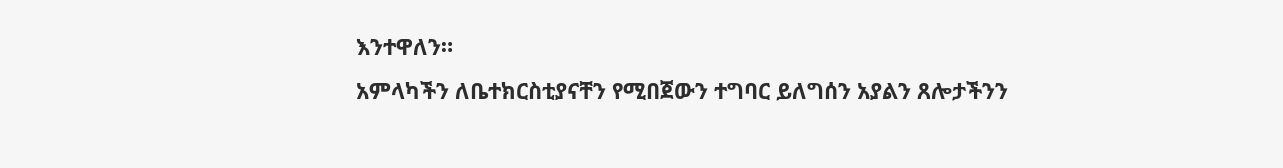እንተዋለን።
አምላካችን ለቤተክርስቲያናቸን የሚበጀውን ተግባር ይለግሰን አያልን ጸሎታችንን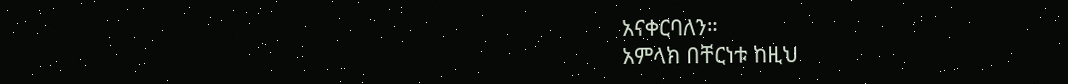አናቀርባለን።
አምላክ በቸርነቱ ከዚህ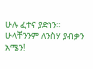ሁሉ ፈተና ያድነን።
ሁላቸንንም ለንስሃ ያብቃን
አሜን!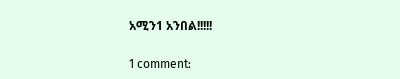አሚን1 አንበል!!!!!

1 comment: